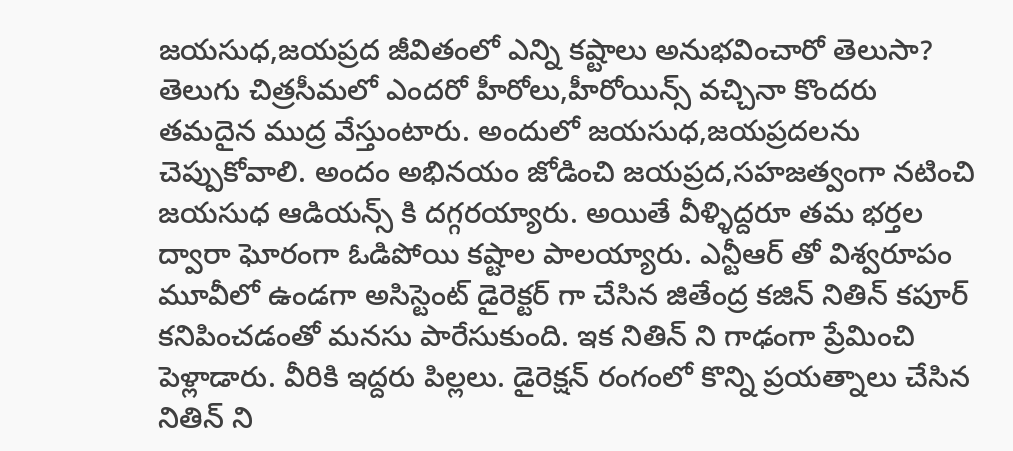జయసుధ,జయప్రద జీవితంలో ఎన్ని కష్టాలు అనుభవించారో తెలుసా?
తెలుగు చిత్రసీమలో ఎందరో హీరోలు,హీరోయిన్స్ వచ్చినా కొందరు తమదైన ముద్ర వేస్తుంటారు. అందులో జయసుధ,జయప్రదలను చెప్పుకోవాలి. అందం అభినయం జోడించి జయప్రద,సహజత్వంగా నటించి జయసుధ ఆడియన్స్ కి దగ్గరయ్యారు. అయితే వీళ్ళిద్దరూ తమ భర్తల ద్వారా ఘోరంగా ఓడిపోయి కష్టాల పాలయ్యారు. ఎన్టీఆర్ తో విశ్వరూపం మూవీలో ఉండగా అసిస్టెంట్ డైరెక్టర్ గా చేసిన జితేంద్ర కజిన్ నితిన్ కపూర్ కనిపించడంతో మనసు పారేసుకుంది. ఇక నితిన్ ని గాఢంగా ప్రేమించి పెళ్లాడారు. వీరికి ఇద్దరు పిల్లలు. డైరెక్షన్ రంగంలో కొన్ని ప్రయత్నాలు చేసిన నితిన్ ని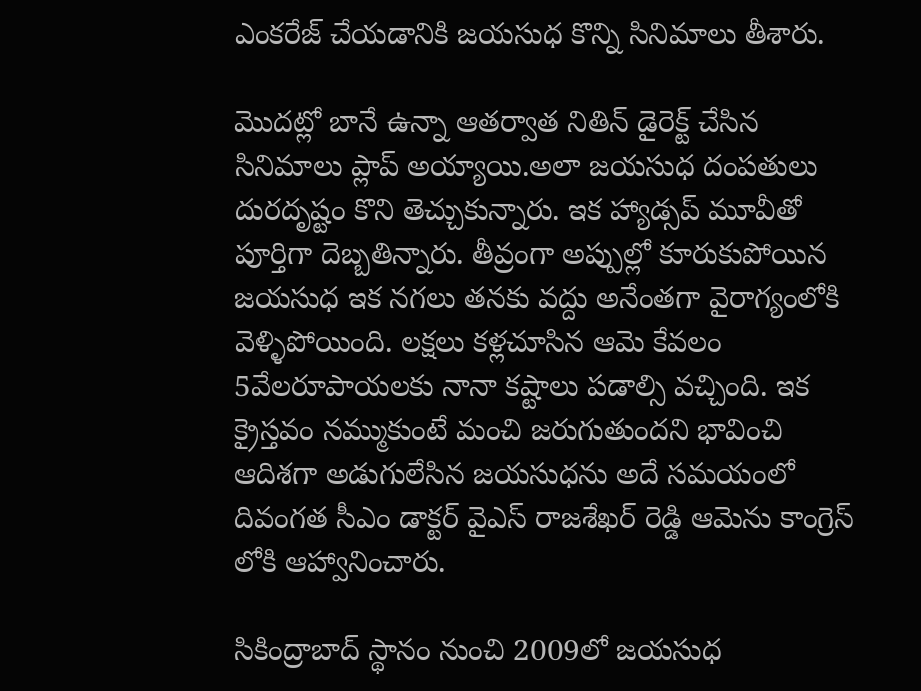ఎంకరేజ్ చేయడానికి జయసుధ కొన్ని సినిమాలు తీశారు.

మొదట్లో బానే ఉన్నా ఆతర్వాత నితిన్ డైరెక్ట్ చేసిన సినిమాలు ప్లాప్ అయ్యాయి.అలా జయసుధ దంపతులు దురదృష్టం కొని తెచ్చుకున్నారు. ఇక హ్యాడ్సప్ మూవీతో పూర్తిగా దెబ్బతిన్నారు. తీవ్రంగా అప్పుల్లో కూరుకుపోయిన జయసుధ ఇక నగలు తనకు వద్దు అనేంతగా వైరాగ్యంలోకి వెళ్ళిపోయింది. లక్షలు కళ్లచూసిన ఆమె కేవలం 5వేలరూపాయలకు నానా కష్టాలు పడాల్సి వచ్చింది. ఇక క్రైస్తవం నమ్ముకుంటే మంచి జరుగుతుందని భావించి ఆదిశగా అడుగులేసిన జయసుధను అదే సమయంలో దివంగత సీఎం డాక్టర్ వైఎస్ రాజశేఖర్ రెడ్డి ఆమెను కాంగ్రెస్ లోకి ఆహ్వానించారు.

సికింద్రాబాద్ స్థానం నుంచి 2009లో జయసుధ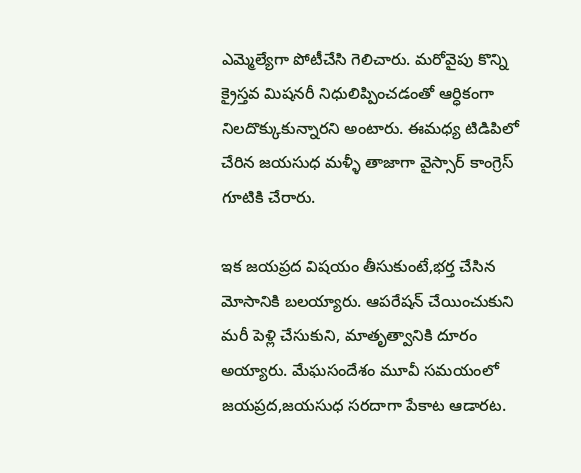ఎమ్మెల్యేగా పోటీచేసి గెలిచారు. మరోవైపు కొన్ని క్రైస్తవ మిషనరీ నిధులిప్పించడంతో ఆర్ధికంగా నిలదొక్కుకున్నారని అంటారు. ఈమధ్య టిడిపిలో చేరిన జయసుధ మళ్ళీ తాజాగా వైస్సార్ కాంగ్రెస్ గూటికి చేరారు.

ఇక జయప్రద విషయం తీసుకుంటే,భర్త చేసిన మోసానికి బలయ్యారు. ఆపరేషన్ చేయించుకుని మరీ పెళ్లి చేసుకుని, మాతృత్వానికి దూరం అయ్యారు. మేఘసందేశం మూవీ సమయంలో జయప్రద,జయసుధ సరదాగా పేకాట ఆడారట.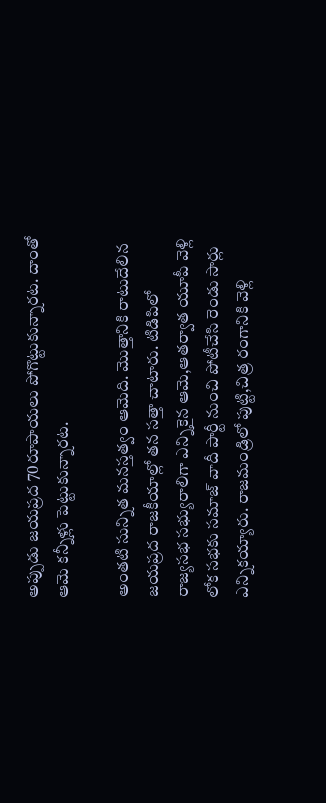అప్పుడు జయప్రద 70రూపాయలు పోగొట్టుకున్నారట. దాంతో ఆమె కన్నీళ్లు పెట్టుకున్నారట.

అంతటి సున్నిత మనస్తత్వం ఆమెది. మొత్తానికి రాటుదేలిన జయప్రద రాజకీయాల్లో తన సత్తా చాటారు. టిడిపిలో రాజ్యసభ సభ్యురాలిగా ఎన్నికైన ఆమె,ఆతర్వాత యూపీ వెళ్లి లోక సభకు సమాజ్ వాదీ పార్టీ నుంచి పోటీచేసి రెండు సార్లు ఎన్నికయ్యారు. రాజమండ్రిలో పుట్టి,చిత్ర రంగానికి వెళ్లి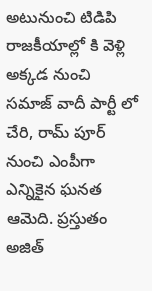అటునుంచి టిడిపి రాజకీయాల్లో కి వెళ్లి అక్కడ నుంచి సమాజ్ వాదీ పార్టీ లో చేరి, రామ్ పూర్ నుంచి ఎంపీగా ఎన్నికైన ఘనత ఆమెది. ప్రస్తుతం అజిత్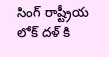సింగ్ రాష్ట్రీయ లోక్ దళ్ కి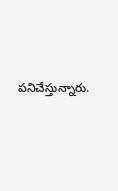పనిచేస్తున్నారు.